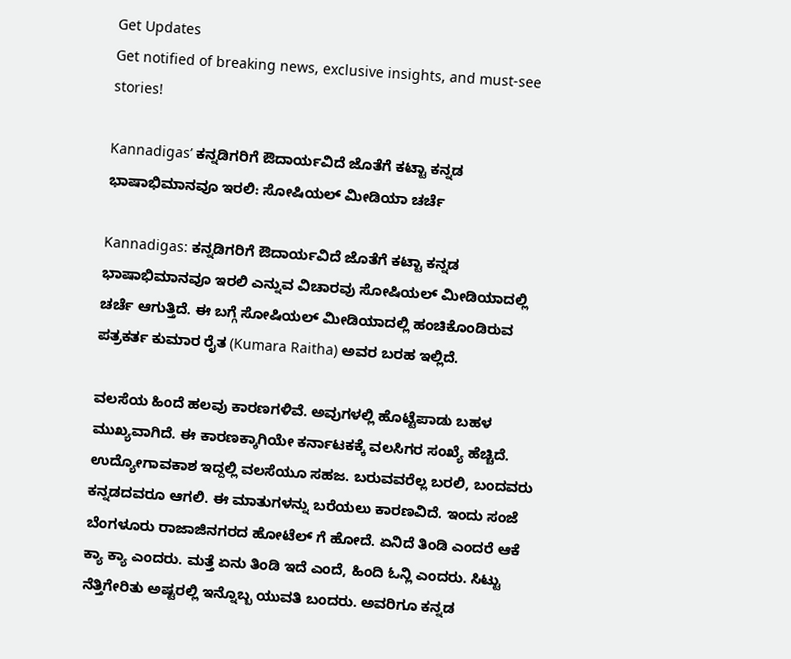Get Updates
Get notified of breaking news, exclusive insights, and must-see stories!

Kannadigas’ ಕನ್ನಡಿಗರಿಗೆ ಔದಾರ್ಯವಿದೆ ಜೊತೆಗೆ ಕಟ್ಟಾ ಕನ್ನಡ ಭಾಷಾಭಿಮಾನವೂ ಇರಲಿ: ಸೋಷಿಯಲ್ ಮೀಡಿಯಾ ಚರ್ಚೆ

Kannadigas: ಕನ್ನಡಿಗರಿಗೆ ಔದಾರ್ಯವಿದೆ ಜೊತೆಗೆ ಕಟ್ಟಾ ಕನ್ನಡ ಭಾಷಾಭಿಮಾನವೂ ಇರಲಿ ಎನ್ನುವ ವಿಚಾರವು ಸೋಷಿಯಲ್ ಮೀಡಿಯಾದಲ್ಲಿ ಚರ್ಚೆ ಆಗುತ್ತಿದೆ. ಈ ಬಗ್ಗೆ ಸೋಷಿಯಲ್ ಮೀಡಿಯಾದಲ್ಲಿ ಹಂಚಿಕೊಂಡಿರುವ ಪತ್ರಕರ್ತ ಕುಮಾರ ರೈತ (Kumara Raitha) ಅವರ ಬರಹ ಇಲ್ಲಿದೆ.

ವಲಸೆಯ ಹಿಂದೆ ಹಲವು ಕಾರಣಗಳಿವೆ. ಅವುಗಳಲ್ಲಿ ಹೊಟ್ಟೆಪಾಡು ಬಹಳ ಮುಖ್ಯವಾಗಿದೆ. ಈ ಕಾರಣಕ್ಕಾಗಿಯೇ ಕರ್ನಾಟಕಕ್ಕೆ ವಲಸಿಗರ ಸಂಖ್ಯೆ ಹೆಚ್ಚಿದೆ. ಉದ್ಯೋಗಾವಕಾಶ ಇದ್ದಲ್ಲಿ ವಲಸೆಯೂ ಸಹಜ. ಬರುವವರೆಲ್ಲ ಬರಲಿ, ಬಂದವರು ಕನ್ನಡದವರೂ ಆಗಲಿ. ಈ ಮಾತುಗಳನ್ನು ಬರೆಯಲು ಕಾರಣವಿದೆ. ಇಂದು ಸಂಜೆ ಬೆಂಗಳೂರು ರಾಜಾಜಿನಗರದ ಹೋಟೆಲ್ ಗೆ ಹೋದೆ. ಏನಿದೆ ತಿಂಡಿ ಎಂದರೆ ಆಕೆ ಕ್ಯಾ ಕ್ಯಾ ಎಂದರು. ಮತ್ತೆ ಏನು ತಿಂಡಿ ಇದೆ ಎಂದೆ, ಹಿಂದಿ ಓನ್ಲಿ ಎಂದರು. ಸಿಟ್ಟು ನೆತ್ತಿಗೇರಿತು ಅಷ್ಟರಲ್ಲಿ ಇನ್ನೊಬ್ಬ ಯುವತಿ ಬಂದರು. ಅವರಿಗೂ ಕನ್ನಡ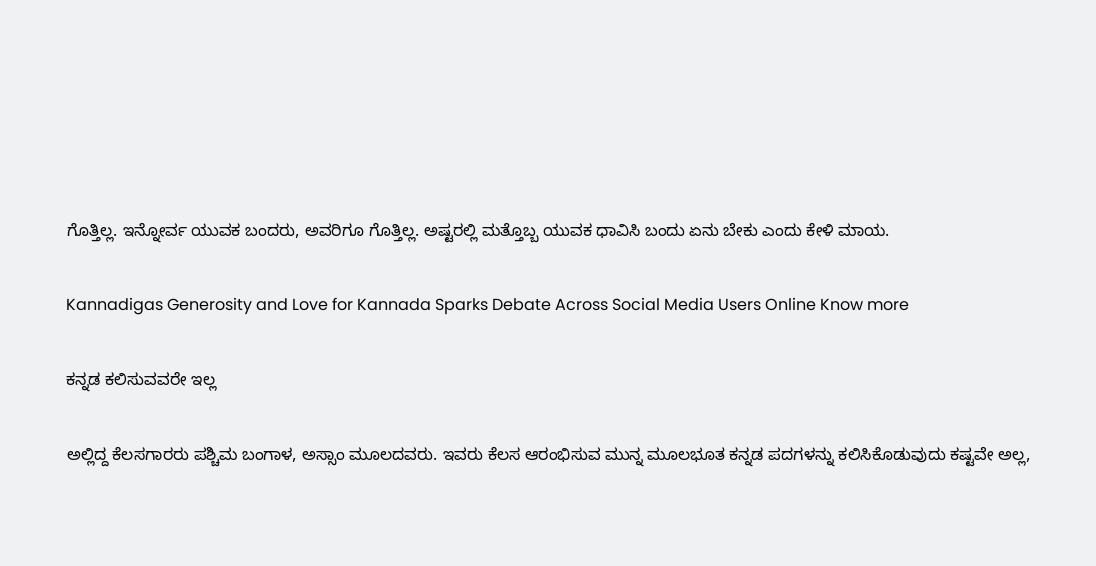ಗೊತ್ತಿಲ್ಲ. ಇನ್ನೋರ್ವ ಯುವಕ ಬಂದರು, ಅವರಿಗೂ ಗೊತ್ತಿಲ್ಲ. ಅಷ್ಟರಲ್ಲಿ ಮತ್ತೊಬ್ಬ ಯುವಕ ಧಾವಿಸಿ ಬಂದು ಏನು ಬೇಕು ಎಂದು ಕೇಳಿ ಮಾಯ.

Kannadigas Generosity and Love for Kannada Sparks Debate Across Social Media Users Online Know more

ಕನ್ನಡ ಕಲಿಸುವವರೇ ಇಲ್ಲ

ಅಲ್ಲಿದ್ದ ಕೆಲಸಗಾರರು ಪಶ್ಚಿಮ ಬಂಗಾಳ, ಅಸ್ಸಾಂ ಮೂಲದವರು. ಇವರು ಕೆಲಸ ಆರಂಭಿಸುವ ಮುನ್ನ ಮೂಲಭೂತ ಕನ್ನಡ ಪದಗಳನ್ನು ಕಲಿಸಿಕೊಡುವುದು ಕಷ್ಟವೇ ಅಲ್ಲ,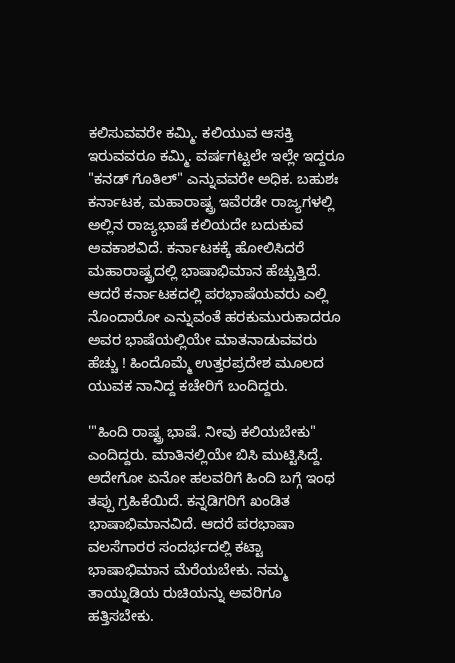ಕಲಿಸುವವರೇ ಕಮ್ಮಿ. ಕಲಿಯುವ ಆಸಕ್ತಿ ಇರುವವರೂ ಕಮ್ಮಿ. ವರ್ಷಗಟ್ಟಲೇ ಇಲ್ಲೇ ಇದ್ದರೂ "ಕನಡ್ ಗೊತಿಲ್" ಎನ್ನುವವರೇ ಅಧಿಕ. ಬಹುಶಃ ಕರ್ನಾಟಕ, ಮಹಾರಾಷ್ಟ್ರ ಇವೆರಡೇ ರಾಜ್ಯಗಳಲ್ಲಿ ಅಲ್ಲಿನ ರಾಜ್ಯಭಾಷೆ ಕಲಿಯದೇ ಬದುಕುವ ಅವಕಾಶವಿದೆ. ಕರ್ನಾಟಕಕ್ಕೆ ಹೋಲಿಸಿದರೆ ಮಹಾರಾಷ್ಟ್ರದಲ್ಲಿ ಭಾಷಾಭಿಮಾನ ಹೆಚ್ಚುತ್ತಿದೆ. ಆದರೆ ಕರ್ನಾಟಕದಲ್ಲಿ ಪರಭಾಷೆಯವರು ಎಲ್ಲಿ ನೊಂದಾರೋ ಎನ್ನುವಂತೆ ಹರಕುಮುರುಕಾದರೂ ಅವರ ಭಾಷೆಯಲ್ಲಿಯೇ ಮಾತನಾಡುವವರು ಹೆಚ್ಚು ! ಹಿಂದೊಮ್ಮೆ ಉತ್ತರಪ್ರದೇಶ ಮೂಲದ ಯುವಕ ನಾನಿದ್ದ ಕಚೇರಿಗೆ ಬಂದಿದ್ದರು.

'"ಹಿಂದಿ ರಾಷ್ಟ್ರ ಭಾಷೆ. ನೀವು ಕಲಿಯಬೇಕು" ಎಂದಿದ್ದರು. ಮಾತಿನಲ್ಲಿಯೇ ಬಿಸಿ ಮುಟ್ಟಿಸಿದ್ದೆ. ಅದೇಗೋ ಏನೋ ಹಲವರಿಗೆ ಹಿಂದಿ ಬಗ್ಗೆ ಇಂಥ ತಪ್ಪು ಗ್ರಹಿಕೆಯಿದೆ. ಕನ್ನಡಿಗರಿಗೆ ಖಂಡಿತ ಭಾಷಾಭಿಮಾನವಿದೆ. ಆದರೆ ಪರಭಾಷಾ ವಲಸೆಗಾರರ ಸಂದರ್ಭದಲ್ಲಿ ಕಟ್ಟಾ ಭಾಷಾಭಿಮಾನ ಮೆರೆಯಬೇಕು. ನಮ್ಮ ತಾಯ್ನುಡಿಯ ರುಚಿಯನ್ನು ಅವರಿಗೂ ಹತ್ತಿಸಬೇಕು.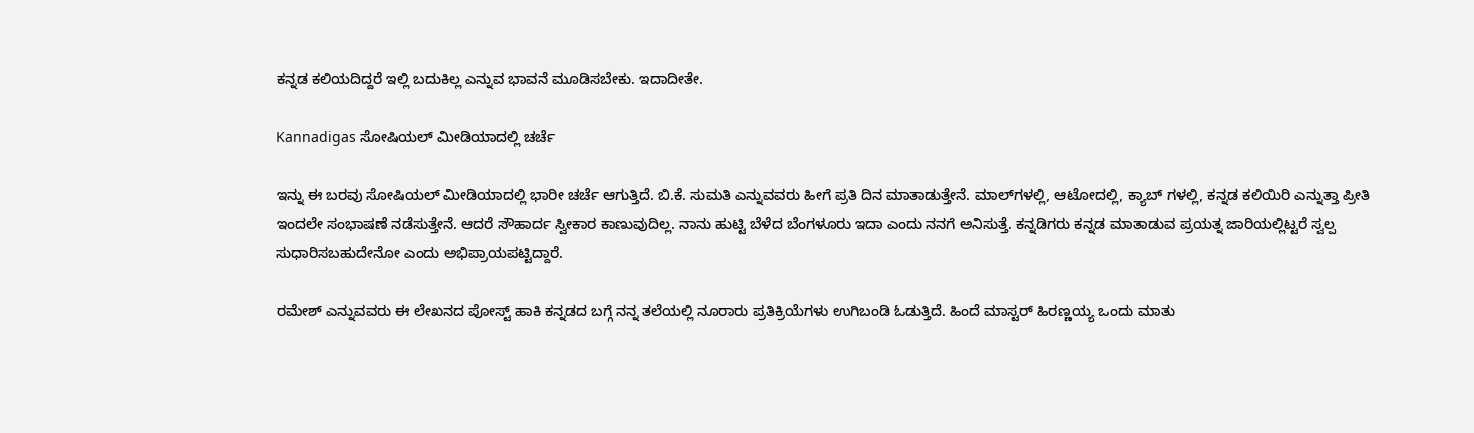ಕನ್ನಡ ಕಲಿಯದಿದ್ದರೆ ಇಲ್ಲಿ ಬದುಕಿಲ್ಲ ಎನ್ನುವ ಭಾವನೆ ‌ಮೂಡಿಸಬೇಕು. ಇದಾದೀತೇ.

Kannadigas ಸೋಷಿಯಲ್ ಮೀಡಿಯಾದಲ್ಲಿ ಚರ್ಚೆ

ಇನ್ನು ಈ ಬರವು ಸೋಷಿಯಲ್ ಮೀಡಿಯಾದಲ್ಲಿ ಭಾರೀ ಚರ್ಚೆ ಆಗುತ್ತಿದೆ. ಬಿ.ಕೆ. ಸುಮತಿ ಎನ್ನುವವರು ಹೀಗೆ ಪ್ರತಿ ದಿನ ಮಾತಾಡುತ್ತೇನೆ. ಮಾಲ್‌ಗಳಲ್ಲಿ, ಆಟೋದಲ್ಲಿ, ಕ್ಯಾಬ್ ಗಳಲ್ಲಿ, ಕನ್ನಡ ಕಲಿಯಿರಿ ಎನ್ನುತ್ತಾ ಪ್ರೀತಿ ಇಂದಲೇ ಸಂಭಾಷಣೆ ನಡೆಸುತ್ತೇನೆ. ಆದರೆ ಸೌಹಾರ್ದ ಸ್ವೀಕಾರ ಕಾಣುವುದಿಲ್ಲ. ನಾನು ಹುಟ್ಟಿ ಬೆಳೆದ ಬೆಂಗಳೂರು ಇದಾ ಎಂದು ನನಗೆ ಅನಿಸುತ್ತೆ. ಕನ್ನಡಿಗರು ಕನ್ನಡ ಮಾತಾಡುವ ಪ್ರಯತ್ನ ಜಾರಿಯಲ್ಲಿಟ್ಟರೆ ಸ್ವಲ್ಪ ಸುಧಾರಿಸಬಹುದೇನೋ ಎಂದು ಅಭಿಪ್ರಾಯಪಟ್ಟಿದ್ದಾರೆ.

ರಮೇಶ್ ಎನ್ನುವವರು ಈ ಲೇಖನದ ಪೋಸ್ಟ್ ಹಾಕಿ ಕನ್ನಡದ ಬಗ್ಗೆ ನನ್ನ ತಲೆಯಲ್ಲಿ ನೂರಾರು ಪ್ರತಿಕ್ರಿಯೆಗಳು ಉಗಿಬಂಡಿ ಓಡುತ್ತಿದೆ. ಹಿಂದೆ ಮಾಸ್ಟರ್ ಹಿರಣ್ಣಯ್ಯ ಒಂದು ಮಾತು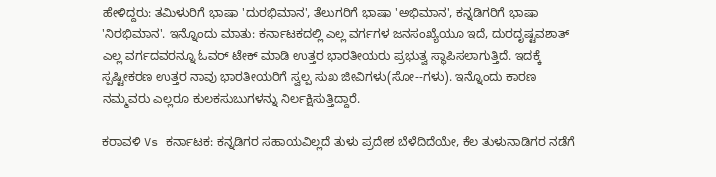ಹೇಳಿದ್ದರು: ತಮಿಳುರಿಗೆ ಭಾಷಾ 'ದುರಭಿಮಾನ', ತೆಲುಗರಿಗೆ ಭಾಷಾ 'ಅಭಿಮಾನ', ಕನ್ನಡಿಗರಿಗೆ ಭಾಷಾ 'ನಿರಭಿಮಾನ'. ಇನ್ನೊಂದು ಮಾತು: ಕರ್ನಾಟಕದಲ್ಲಿ ಎಲ್ಲ ವರ್ಗಗಳ ಜನಸಂಖ್ಯೆಯೂ ಇದೆ, ದುರದೃಷ್ಟವಶಾತ್ ಎಲ್ಲ ವರ್ಗದವರನ್ನೂ ಓವರ್ ಟೇಕ್ ಮಾಡಿ ಉತ್ತರ ಭಾರತೀಯರು ಪ್ರಭುತ್ವ ಸ್ಥಾಪಿಸಲಾಗುತ್ತಿದೆ. ಇದಕ್ಕೆ ಸ್ಪಷ್ಟೀಕರಣ ಉತ್ತರ ನಾವು ಭಾರತೀಯರಿಗೆ ಸ್ವಲ್ಪ ಸುಖ ಜೀವಿಗಳು(ಸೋ--ಗಳು). ಇನ್ನೊಂದು ಕಾರಣ ನಮ್ಮವರು ಎಲ್ಲರೂ ಕುಲಕಸುಬುಗಳನ್ನು ನಿರ್ಲಕ್ಷಿಸುತ್ತಿದ್ದಾರೆ.

ಕರಾವಳಿ Vs ಕರ್ನಾಟಕ: ಕನ್ನಡಿಗರ ಸಹಾಯವಿಲ್ಲದೆ ತುಳು ಪ್ರದೇಶ ಬೆಳೆದಿದೆಯೇ, ಕೆಲ ತುಳುನಾಡಿಗರ ನಡೆಗೆ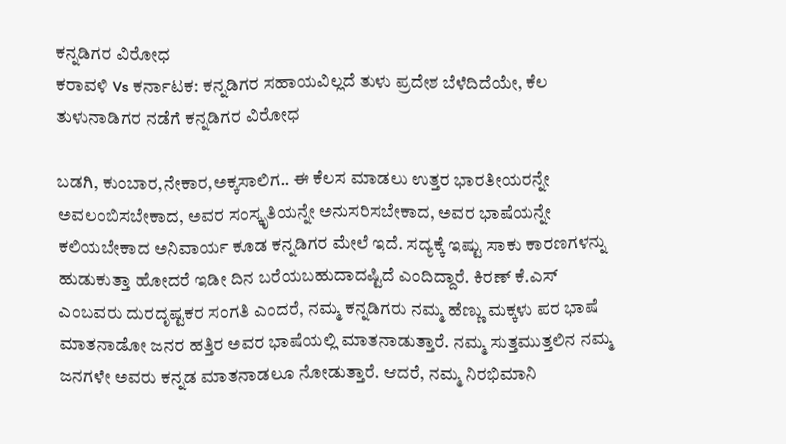ಕನ್ನಡಿಗರ ವಿರೋಧ
ಕರಾವಳಿ Vs ಕರ್ನಾಟಕ: ಕನ್ನಡಿಗರ ಸಹಾಯವಿಲ್ಲದೆ ತುಳು ಪ್ರದೇಶ ಬೆಳೆದಿದೆಯೇ, ಕೆಲ ತುಳುನಾಡಿಗರ ನಡೆಗೆ ಕನ್ನಡಿಗರ ವಿರೋಧ

ಬಡಗಿ, ಕುಂಬಾರ,ನೇಕಾರ,ಅಕ್ಕಸಾಲಿಗ.. ಈ ಕೆಲಸ ಮಾಡಲು ಉತ್ತರ ಭಾರತೀಯರನ್ನೇ ಅವಲಂಬಿಸಬೇಕಾದ, ಅವರ ಸಂಸ್ಕೃತಿಯನ್ನೇ ಅನುಸರಿಸಬೇಕಾದ, ಅವರ ಭಾಷೆಯನ್ನೇ ಕಲಿಯಬೇಕಾದ ಅನಿವಾರ್ಯ ಕೂಡ ಕನ್ನಡಿಗರ ಮೇಲೆ ಇದೆ. ಸದ್ಯಕ್ಕೆ ಇಷ್ಟು ಸಾಕು ಕಾರಣಗಳನ್ನು ಹುಡುಕುತ್ತಾ ಹೋದರೆ ಇಡೀ ದಿನ ಬರೆಯಬಹುದಾದಷ್ಟಿದೆ ಎಂದಿದ್ದಾರೆ. ಕಿರಣ್ ಕೆ.ಎಸ್ ಎಂಬವರು ದುರದೃಷ್ಟಕರ ಸಂಗತಿ ಎಂದರೆ, ನಮ್ಮ ಕನ್ನಡಿಗರು ನಮ್ಮ ಹೆಣ್ಣು ಮಕ್ಕಳು ಪರ ಭಾಷೆ ಮಾತನಾಡೋ ಜನರ ಹತ್ತಿರ ಅವರ ಭಾಷೆಯಲ್ಲಿ ಮಾತನಾಡುತ್ತಾರೆ. ನಮ್ಮ ಸುತ್ತಮುತ್ತಲಿನ ನಮ್ಮ ಜನಗಳೇ ಅವರು ಕನ್ನಡ ಮಾತನಾಡಲೂ ನೋಡುತ್ತಾರೆ. ಆದರೆ, ನಮ್ಮ ನಿರಭಿಮಾನಿ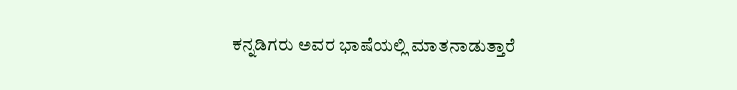ಕನ್ನಡಿಗರು ಅವರ ಭಾಷೆಯಲ್ಲಿ ಮಾತನಾಡುತ್ತಾರೆ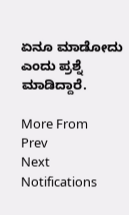ಏನೂ ಮಾಡೋದು ಎಂದು ಪ್ರಶ್ನೆ ಮಾಡಿದ್ದಾರೆ.

More From
Prev
Next
Notifications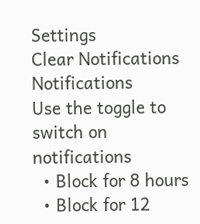Settings
Clear Notifications
Notifications
Use the toggle to switch on notifications
  • Block for 8 hours
  • Block for 12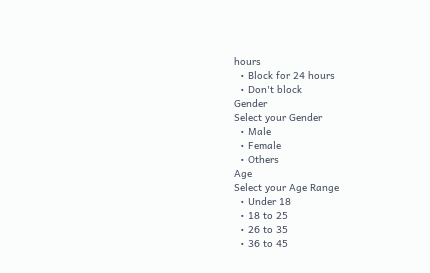hours
  • Block for 24 hours
  • Don't block
Gender
Select your Gender
  • Male
  • Female
  • Others
Age
Select your Age Range
  • Under 18
  • 18 to 25
  • 26 to 35
  • 36 to 45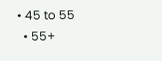• 45 to 55
  • 55+